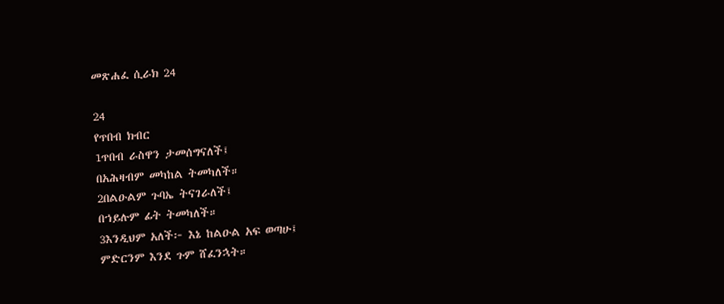መጽሐፈ ሲራክ 24

24
የጥበብ ክብር
1ጥበብ ራስዋን ታመሰግናለች፤
በአሕዛብም መካከል ትመካለች።
2በልዑልም ጉባኤ ትናገራለች፤
በኀይሉም ፊት ትመካለች።
3እንዲህም አለች፦ እኔ ከልዑል አፍ ወጣሁ፤
ምድርንም እንደ ጉም ሸፈንኋት።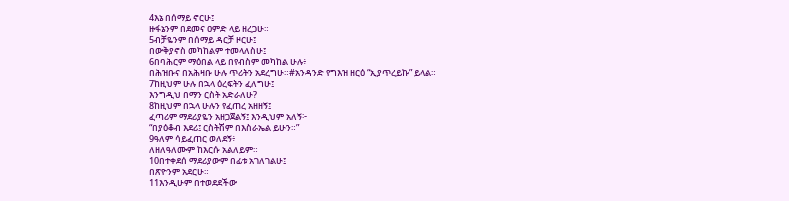4እኔ በሰማይ ኖርሁ፤
ዙፋኔንም በደመና ዐምድ ላይ ዘረጋሁ።
5ብቻዬንም በሰማይ ዳርቻ ዞርሁ፤
በውቅያኖስ መካከልም ተመላለስሁ፤
6በባሕርም ማዕበል ላይ በየብስም መካከል ሁሉ፥
በሕዝቡና በአሕዛቡ ሁሉ ጥሪትን አደረግሁ።#አንዳንድ የግእዝ ዘርዕ “ኢያጥረይኩ” ይላል።
7ከዚህም ሁሉ በኋላ ዕረፍትን ፈለግሁ፤
እንግዲህ በማን ርስት አድራለሁ?
8ከዚህም በኋላ ሁሉን የፈጠረ አዘዘኝ፤
ፈጣሪም ማደሪያዬን አዘጋጀልኝ፤ እንዲህም አለኝ፦
“በያዕቆብ እደሪ፤ ርስትሽም በእስራኤል ይሁን።”
9ዓለም ሳይፈጠር ወለደኝ፥
ለዘለዓለሙም ከእርሱ አልለይም።
10በተቀደሰ ማደሪያውም በፊቱ አገለገልሁ፤
በጽዮንም አደርሁ።
11እንዲሁም በተወደደችው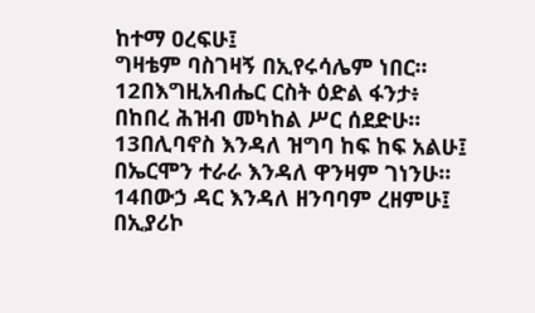ከተማ ዐረፍሁ፤
ግዛቴም ባስገዛኝ በኢየሩሳሌም ነበር።
12በእግዚአብሔር ርስት ዕድል ፋንታ፥
በከበረ ሕዝብ መካከል ሥር ሰደድሁ።
13በሊባኖስ እንዳለ ዝግባ ከፍ ከፍ አልሁ፤
በኤርሞን ተራራ እንዳለ ዋንዛም ገነንሁ።
14በውኃ ዳር እንዳለ ዘንባባም ረዘምሁ፤
በኢያሪኮ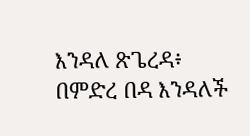እንዳለ ጽጌረዳ፥
በምድረ በዳ እንዳለች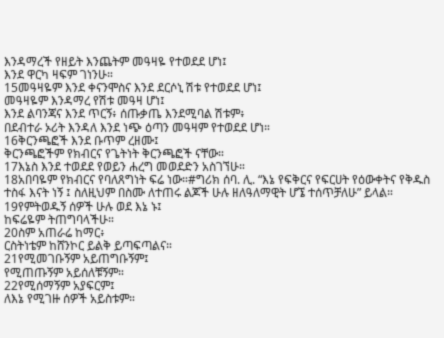እንዳማረች የዘይት እንጨትም መዓዛዬ የተወደደ ሆነ፤
እንደ ዋርካ ዛፍም ገነንሁ።
15መዓዛዬም እንደ ቀናንሞስና እንደ ደርሶኒ ሽቱ የተወደደ ሆነ፤
መዓዛዬም እንዳማረ የሽቱ መዓዛ ሆነ፤
እንደ ልባንጃና እንደ ጥርኝ፥ ሰጡቃጤ እንደሚባል ሽቱም፥
በደብተራ ኦሪት እንዳለ እንደ ነጭ ዕጣን መዓዛም የተወደደ ሆነ።
16ቅርንጫፎች እንደ ቡጥም ረዘሙ፤
ቅርንጫፎችም የክብርና የጌትነት ቅርንጫፎች ናቸው።
17እኔስ እንደ ተወደደ የወይን ሐረግ መወደድን አስገኘሁ።
18አበባዬም የክብርና የባለጸግነት ፍሬ ነው።#ግሪክ ሰባ. ሊ. “እኔ የፍቅርና የፍርሀት የዕውቀትና የቅዱስ ተስፋ እናት ነኝ ፤ ስለዚህም በስሙ ለተጠሩ ልጆች ሁሉ ዘለዓለማዊት ሆኜ ተሰጥቻለሁ” ይላል።
19የምትወዱኝ ሰዎች ሁሉ ወደ እኔ ኑ፤
ከፍሬዬም ትጠግባላችሁ።
20ስም አጠራሬ ከማር፥
ርስትነቴም ከሸንኮር ይልቅ ይጣፍጣልና።
21የሚመገቡኝም አይጠግቡኝም፤
የሚጠጡኝም አይሰለቹኝም።
22የሚሰማኝም አያፍርም፤
ለእኔ የሚገዙ ሰዎች አይስቱም።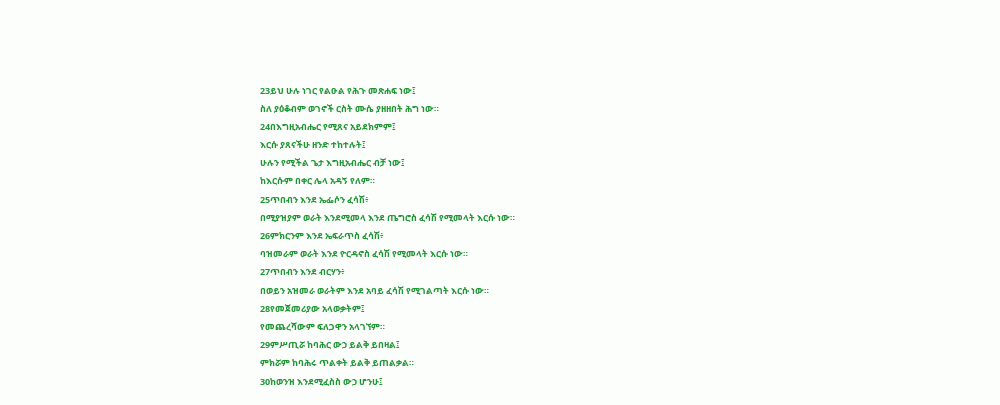23ይህ ሁሉ ነገር የልዑል የሕጉ መጽሐፍ ነው፤
ስለ ያዕቆብም ወገኖች ርስት ሙሴ ያዘዘበት ሕግ ነው።
24በእግዚአብሔር የሚጸና አይደክምም፤
እርሱ ያጸናችሁ ዘንድ ተከተሉት፤
ሁሉን የሚችል ጌታ እግዚአብሔር ብቻ ነው፤
ከእርሱም በቀር ሌላ አዳኝ የለም።
25ጥበብን እንደ ኤፌሶን ፈሳሽ፥
በሚያዝያም ወራት እንደሚመላ እንደ ጤግሮስ ፈሳሽ የሚመላት እርሱ ነው።
26ምክርንም እንደ ኤፍራጥስ ፈሳሽ፥
ባዝመራም ወራት እንደ ዮርዳኖስ ፈሳሽ የሚመላት እርሱ ነው።
27ጥበብን እንደ ብርሃን፥
በወይን አዝመራ ወራትም እንደ አባይ ፈሳሽ የሚገልጣት እርሱ ነው።
28የመጀመሪያው አላወቃትም፤
የመጨረሻውም ፍለጋዋን አላገኘም።
29ምሥጢሯ ከባሕር ውኃ ይልቅ ይበዛል፤
ምክሯም ከባሕሩ ጥልቀት ይልቅ ይጠልቃል።
30ከወንዝ እንደሚፈስስ ውኃ ሆንሁ፤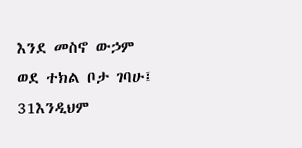እንደ መስኖ ውኃም ወደ ተክል ቦታ ገባሁ፤
31እንዲህም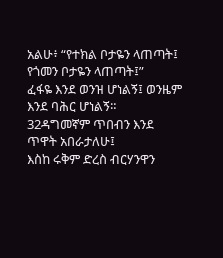አልሁ፥ “የተክል ቦታዬን ላጠጣት፤ የጎመን ቦታዬን ላጠጣት፤”
ፈፋዬ እንደ ወንዝ ሆነልኝ፤ ወንዜም እንደ ባሕር ሆነልኝ።
32ዳግመኛም ጥበብን እንደ ጥዋት አበራታለሁ፤
እስከ ሩቅም ድረስ ብርሃንዋን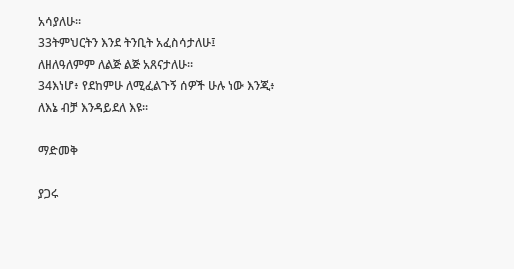አሳያለሁ።
33ትምህርትን እንደ ትንቢት አፈስሳታለሁ፤
ለዘለዓለምም ለልጅ ልጅ አጸናታለሁ።
34እነሆ፥ የደከምሁ ለሚፈልጉኝ ሰዎች ሁሉ ነው እንጂ፥
ለእኔ ብቻ እንዳይደለ እዩ።

ማድመቅ

ያጋሩ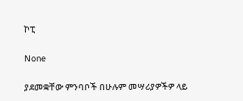ኮፒ

None

ያደመቋቸው ምንባቦች በሁሉም መሣሪያዎችዎ ላይ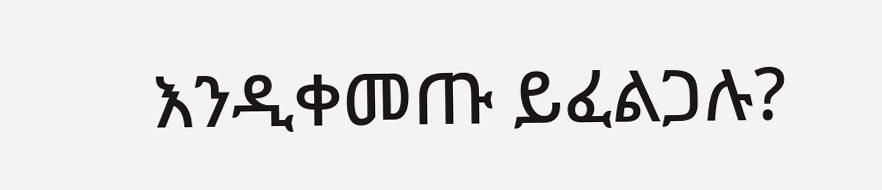እንዲቀመጡ ይፈልጋሉ?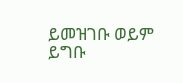ይመዝገቡ ወይም ይግቡ